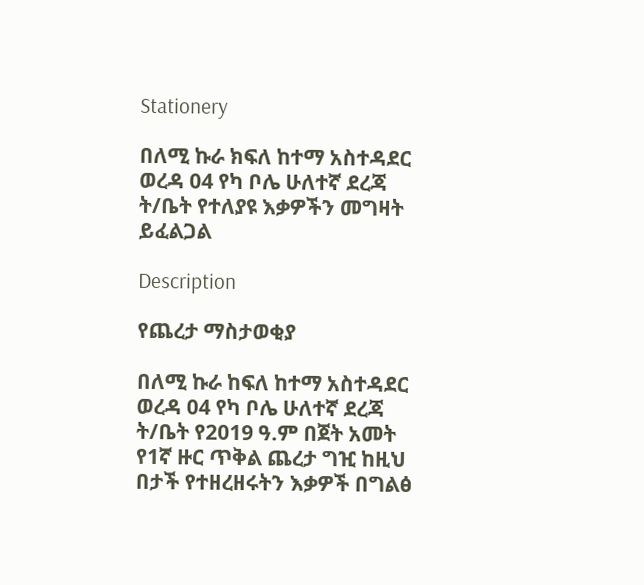Stationery

በለሚ ኩራ ክፍለ ከተማ አስተዳደር ወረዳ 04 የካ ቦሌ ሁለተኛ ደረጃ ት/ቤት የተለያዩ እቃዎችን መግዛት ይፈልጋል

Description

የጨረታ ማስታወቂያ

በለሚ ኩራ ከፍለ ከተማ አስተዳደር ወረዳ 04 የካ ቦሌ ሁለተኛ ደረጃ ት/ቤት የ2019 ዓ.ም በጀት አመት የ1ኛ ዙር ጥቅል ጨረታ ግዢ ከዚህ በታች የተዘረዘሩትን እቃዎች በግልፅ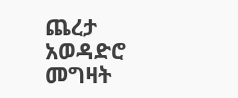ጨረታ አወዳድሮ መግዛት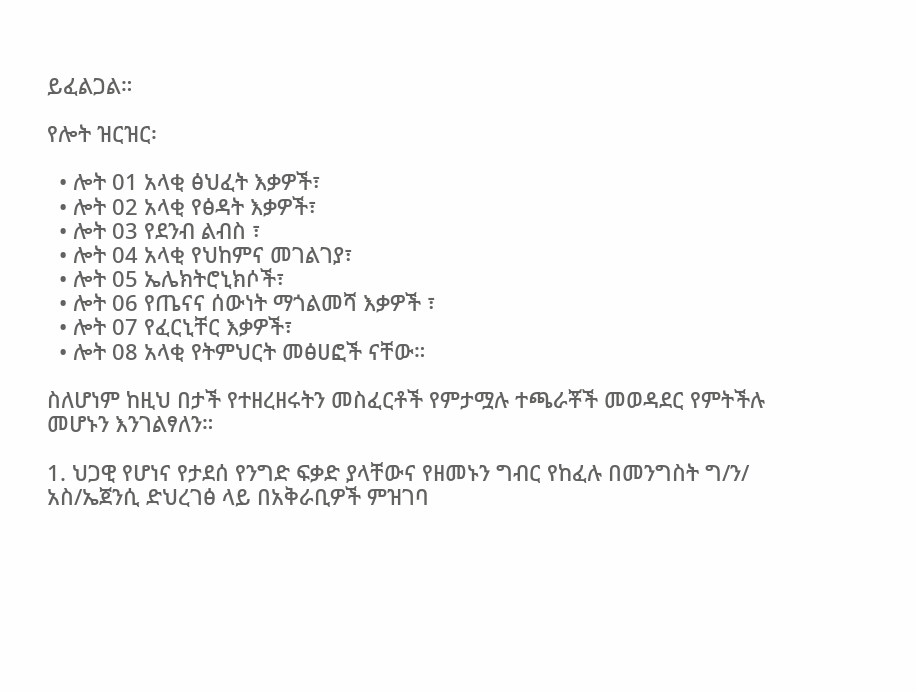ይፈልጋል።

የሎት ዝርዝር፡

  • ሎት 01 አላቂ ፅህፈት እቃዎች፣
  • ሎት 02 አላቂ የፅዳት እቃዎች፣
  • ሎት 03 የደንብ ልብስ ፣
  • ሎት 04 አላቂ የህከምና መገልገያ፣
  • ሎት 05 ኤሌክትሮኒክሶች፣
  • ሎት 06 የጤናና ሰውነት ማጎልመሻ እቃዎች ፣
  • ሎት 07 የፈርኒቸር እቃዎች፣
  • ሎት 08 አላቂ የትምህርት መፅሀፎች ናቸው።

ስለሆነም ከዚህ በታች የተዘረዘሩትን መስፈርቶች የምታሟሉ ተጫራቾች መወዳደር የምትችሉ መሆኑን እንገልፃለን።

1. ህጋዊ የሆነና የታደሰ የንግድ ፍቃድ ያላቸውና የዘመኑን ግብር የከፈሉ በመንግስት ግ/ን/ አስ/ኤጀንሲ ድህረገፅ ላይ በአቅራቢዎች ምዝገባ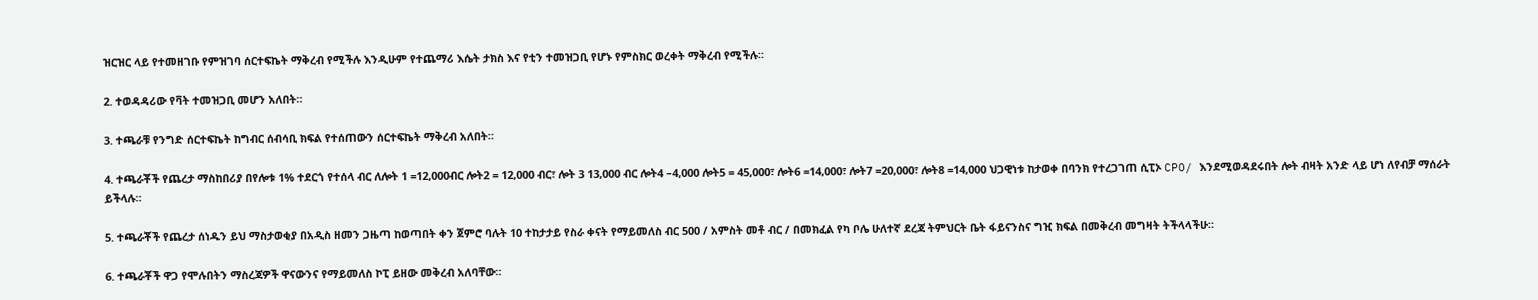ዝርዝር ላይ የተመዘገቡ የምዝገባ ሰርተፍኬት ማቅረብ የሚችሉ እንዲሁም የተጨማሪ እሴት ታክስ እና የቲን ተመዝጋቢ የሆኑ የምስክር ወረቀት ማቅረብ የሚችሉ።

2. ተወዳዳሪው የቫት ተመዝጋቢ መሆን አለበት።

3. ተጫራቹ የንግድ ሰርተፍኬት ከግብር ሰብሳቢ ክፍል የተሰጠውን ሰርተፍኬት ማቅረብ አለበት።

4. ተጫራቾች የጨረታ ማስከበሪያ በየሎቱ 1% ተደርጎ የተሰላ ብር ለሎት 1 =12,000ብር ሎት2 = 12,000 ብር፣ ሎት 3 13,000 ብር ሎት4 –4,000 ሎት5 = 45,000፣ ሎት6 =14,000፣ ሎት7 =20,000፣ ሎት8 =14,000 ህጋዊነቱ ከታወቀ በባንክ የተረጋገጠ ሲፒኦ CPO/ እንደሚወዳደሩበት ሎት ብዛት አንድ ላይ ሆነ ለየብቻ ማሰራት ይችላሉ።

5. ተጫራቾች የጨረታ ሰነዱን ይህ ማስታወቂያ በአዲስ ዘመን ጋዜጣ ከወጣበት ቀን ጀምሮ ባሉት 10 ተከታታይ የስራ ቀናት የማይመለስ ብር 500 / አምስት መቶ ብር / በመክፈል የካ ቦሌ ሁለተኛ ደረጃ ትምህርት ቤት ፋይናንስና ግዢ ክፍል በመቅረብ መግዛት ትችላላችሁ።

6. ተጫራቾች ዋጋ የሞሉበትን ማስረጃዎች ዋናውንና የማይመለስ ኮፒ ይዘው መቅረብ አለባቸው።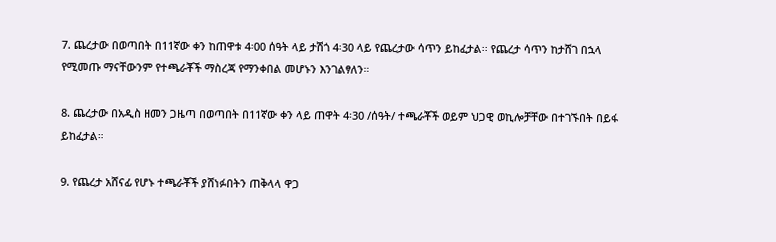7. ጨረታው በወጣበት በ11ኛው ቀን ከጠዋቱ 4፡00 ሰዓት ላይ ታሽጎ 4፡30 ላይ የጨረታው ሳጥን ይከፈታል፡፡ የጨረታ ሳጥን ከታሸገ በኋላ የሚመጡ ማናቸውንም የተጫራቾች ማስረጃ የማንቀበል መሆኑን እንገልፃለን።

8. ጨረታው በአዲስ ዘመን ጋዜጣ በወጣበት በ11ኛው ቀን ላይ ጠዋት 4፡30 /ሰዓት/ ተጫራቾች ወይም ህጋዊ ወኪሎቻቸው በተገኙበት በይፋ ይከፈታል።

9. የጨረታ አሸናፊ የሆኑ ተጫራቾች ያሸነፉበትን ጠቅላላ ዋጋ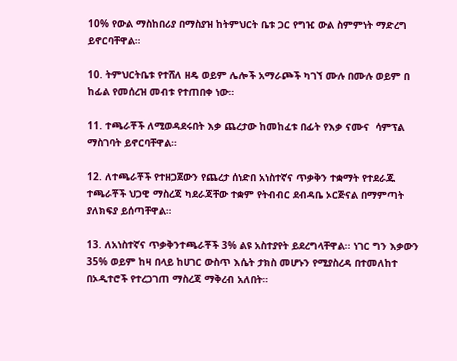10% የውል ማስከበሪያ በማስያዝ ከትምህርት ቤቱ ጋር የግዢ ውል ስምምነት ማድረግ ይኖርባቸዋል።

10. ትምህርትቤቱ የተሸለ ዘዴ ወይም ሌሎች አማራጮች ካገኘ ሙሉ በሙሉ ወይም በ ከፊል የመሰረዝ መብቱ የተጠበቀ ነው።

11. ተጫራቾች ለሚወዳደሩበት እቃ ጨረታው ከመከፈቱ በፊት የእቃ ናሙና  ሳምፕል ማስገባት ይኖርባቸዋል።

12. ለተጫራቾች የተዘጋጀውን የጨረታ ሰነድበ አነስተኛና ጥቃቅን ተቋማት የተደራጁ ተጫራቾች ህጋዊ ማስረጃ ካደራጃቸው ተቋም የትብብር ደብዳቤ ኦርጅናል በማምጣት ያለክፍያ ይሰጣቸዋል።

13. ለአነስተኛና ጥቃቅንተጫራቾች 3% ልዩ አስተያየት ይደረግላቸዋል፡፡ ነገር ግን እቃውን 35% ወይም ከዛ በላይ ከሀገር ውስጥ እሴት ታክስ መሆኑን የሚያስረዳ በተመለከተ በኦዲተሮች የተረጋገጠ ማስረጃ ማቅረብ አለበት።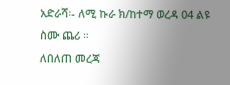አድራሻ፡- ለሚ ኩራ ክ/ከተማ ወረዳ 04 ልዩ ስሙ ጨሪ ።
ለበለጠ መረጃ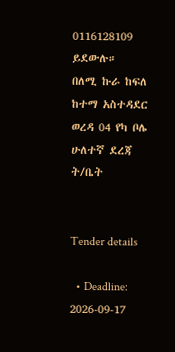0116128109 ይደውሉ።
በለሚ ኩራ ከፍለ ከተማ አስተዳደር ወረዳ 04 የካ ቦሌ ሁለተኛ ደረጃ ት/ቤት


Tender details

  • Deadline: 2026-09-17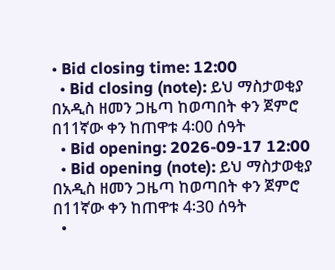• Bid closing time: 12:00
  • Bid closing (note): ይህ ማስታወቂያ በአዲስ ዘመን ጋዜጣ ከወጣበት ቀን ጀምሮ በ11ኛው ቀን ከጠዋቱ 4፡00 ሰዓት
  • Bid opening: 2026-09-17 12:00
  • Bid opening (note): ይህ ማስታወቂያ በአዲስ ዘመን ጋዜጣ ከወጣበት ቀን ጀምሮ በ11ኛው ቀን ከጠዋቱ 4፡30 ሰዓት
  •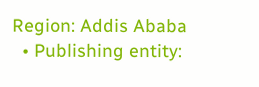Region: Addis Ababa
  • Publishing entity: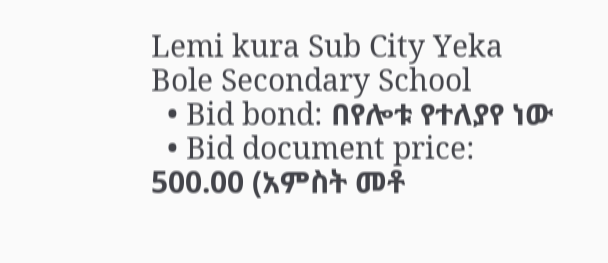Lemi kura Sub City Yeka Bole Secondary School
  • Bid bond: በየሎቱ የተለያየ ነው
  • Bid document price: 500.00 (አምስት መቶ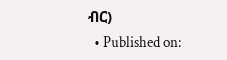ብር)
  • Published on: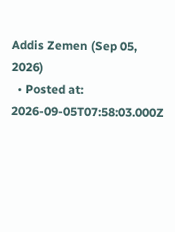Addis Zemen (Sep 05, 2026)
  • Posted at: 2026-09-05T07:58:03.000Z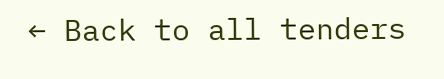← Back to all tenders